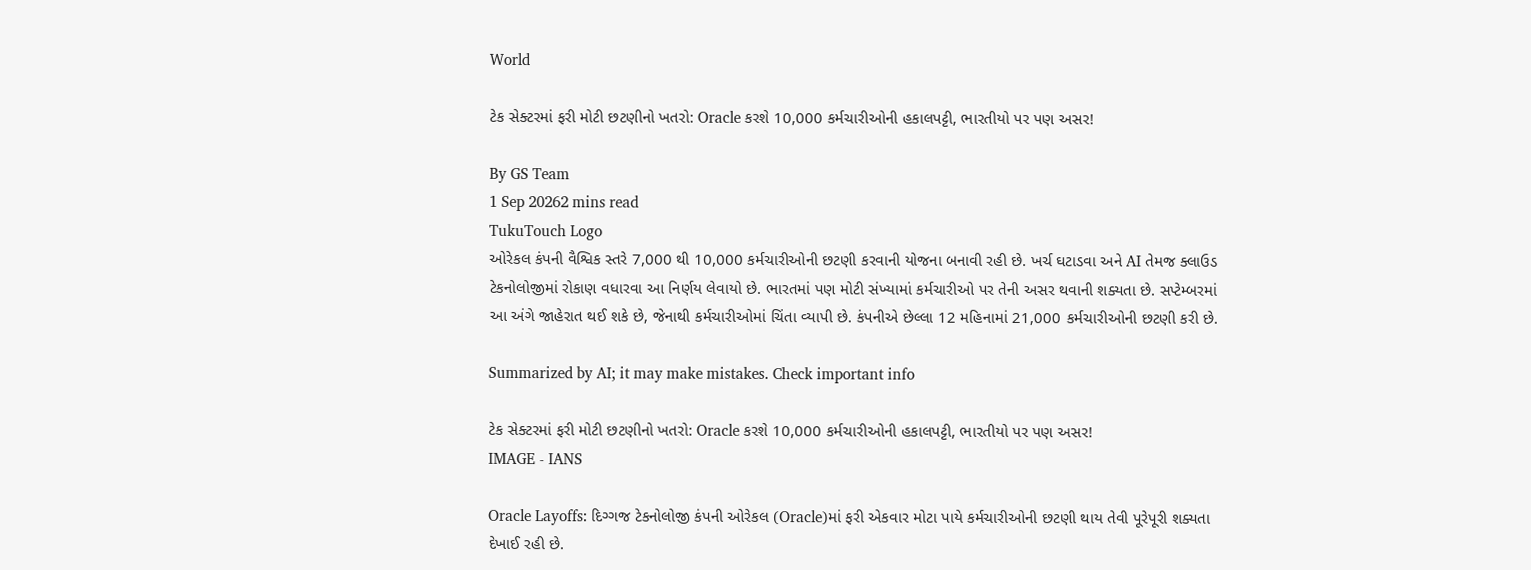World

ટેક સેક્ટરમાં ફરી મોટી છટણીનો ખતરો: Oracle કરશે 10,000 કર્મચારીઓની હકાલપટ્ટી, ભારતીયો પર પણ અસર!

By GS Team
1 Sep 20262 mins read
TukuTouch Logo
ઓરેકલ કંપની વૈશ્વિક સ્તરે 7,000 થી 10,000 કર્મચારીઓની છટણી કરવાની યોજના બનાવી રહી છે. ખર્ચ ઘટાડવા અને AI તેમજ ક્લાઉડ ટેકનોલોજીમાં રોકાણ વધારવા આ નિર્ણય લેવાયો છે. ભારતમાં પણ મોટી સંખ્યામાં કર્મચારીઓ પર તેની અસર થવાની શક્યતા છે. સપ્ટેમ્બરમાં આ અંગે જાહેરાત થઈ શકે છે, જેનાથી કર્મચારીઓમાં ચિંતા વ્યાપી છે. કંપનીએ છેલ્લા 12 મહિનામાં 21,000 કર્મચારીઓની છટણી કરી છે.

Summarized by AI; it may make mistakes. Check important info

ટેક સેક્ટરમાં ફરી મોટી છટણીનો ખતરો: Oracle કરશે 10,000 કર્મચારીઓની હકાલપટ્ટી, ભારતીયો પર પણ અસર!
IMAGE - IANS

Oracle Layoffs: દિગ્ગજ ટેકનોલોજી કંપની ઓરેકલ (Oracle)માં ફરી એકવાર મોટા પાયે કર્મચારીઓની છટણી થાય તેવી પૂરેપૂરી શક્યતા દેખાઈ રહી છે.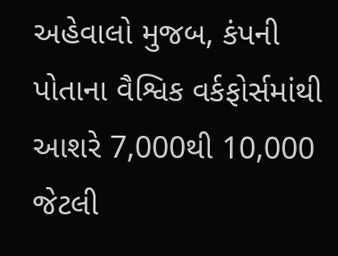અહેવાલો મુજબ, કંપની પોતાના વૈશ્વિક વર્કફોર્સમાંથી આશરે 7,000થી 10,000 જેટલી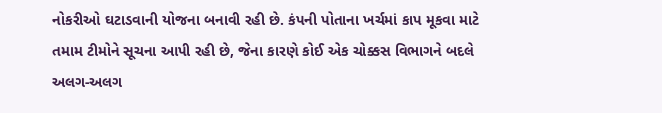નોકરીઓ ઘટાડવાની યોજના બનાવી રહી છે. કંપની પોતાના ખર્ચમાં કાપ મૂકવા માટે તમામ ટીમોને સૂચના આપી રહી છે, જેના કારણે કોઈ એક ચોક્કસ વિભાગને બદલે અલગ-અલગ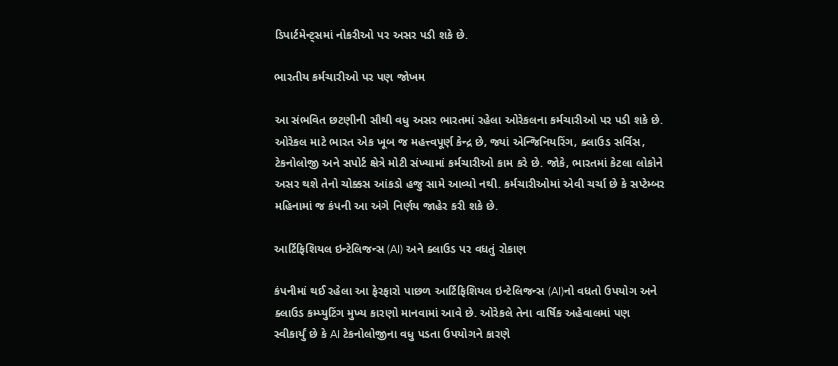ડિપાર્ટમેન્ટ્સમાં નોકરીઓ પર અસર પડી શકે છે.

ભારતીય કર્મચારીઓ પર પણ જોખમ

આ સંભવિત છટણીની સૌથી વધુ અસર ભારતમાં રહેલા ઓરેકલના કર્મચારીઓ પર પડી શકે છે. ઓરેકલ માટે ભારત એક ખૂબ જ મહત્ત્વપૂર્ણ કેન્દ્ર છે, જ્યાં એન્જિનિયરિંગ, ક્લાઉડ સર્વિસ, ટેકનોલોજી અને સપોર્ટ ક્ષેત્રે મોટી સંખ્યામાં કર્મચારીઓ કામ કરે છે. જોકે, ભારતમાં કેટલા લોકોને અસર થશે તેનો ચોક્કસ આંકડો હજુ સામે આવ્યો નથી. કર્મચારીઓમાં એવી ચર્ચા છે કે સપ્ટેમ્બર મહિનામાં જ કંપની આ અંગે નિર્ણય જાહેર કરી શકે છે.

આર્ટિફિશિયલ ઇન્ટેલિજન્સ (AI) અને ક્લાઉડ પર વધતું રોકાણ

કંપનીમાં થઈ રહેલા આ ફેરફારો પાછળ આર્ટિફિશિયલ ઇન્ટેલિજન્સ (AI)નો વધતો ઉપયોગ અને ક્લાઉડ કમ્પ્યુટિંગ મુખ્ય કારણો માનવામાં આવે છે. ઓરેકલે તેના વાર્ષિક અહેવાલમાં પણ સ્વીકાર્યું છે કે AI ટેકનોલોજીના વધુ પડતા ઉપયોગને કારણે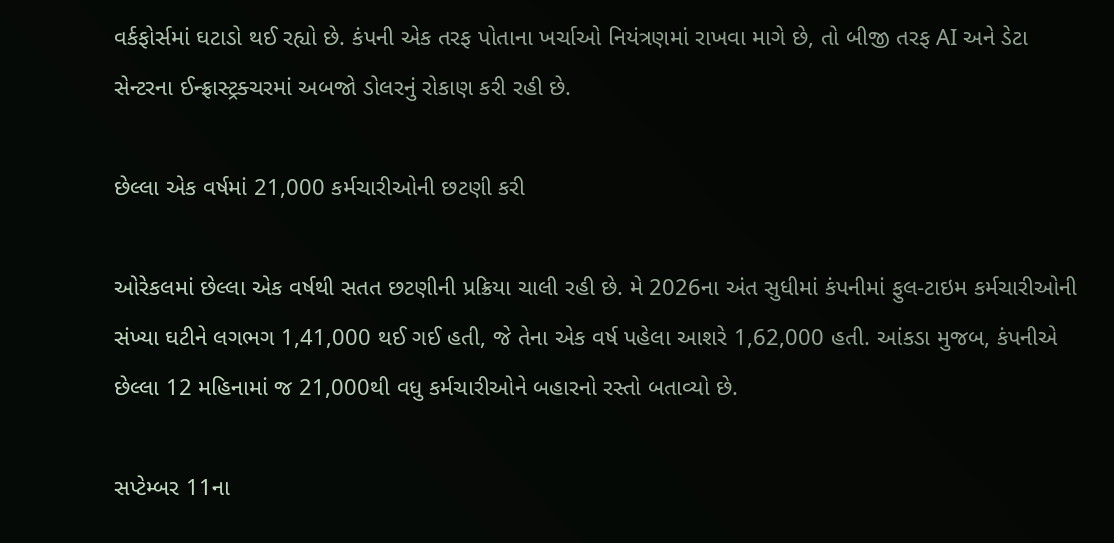વર્કફોર્સમાં ઘટાડો થઈ રહ્યો છે. કંપની એક તરફ પોતાના ખર્ચાઓ નિયંત્રણમાં રાખવા માગે છે, તો બીજી તરફ AI અને ડેટા સેન્ટરના ઈન્ફ્રાસ્ટ્રક્ચરમાં અબજો ડોલરનું રોકાણ કરી રહી છે.

છેલ્લા એક વર્ષમાં 21,000 કર્મચારીઓની છટણી કરી

ઓરેકલમાં છેલ્લા એક વર્ષથી સતત છટણીની પ્રક્રિયા ચાલી રહી છે. મે 2026ના અંત સુધીમાં કંપનીમાં ફુલ-ટાઇમ કર્મચારીઓની સંખ્યા ઘટીને લગભગ 1,41,000 થઈ ગઈ હતી, જે તેના એક વર્ષ પહેલા આશરે 1,62,000 હતી. આંકડા મુજબ, કંપનીએ છેલ્લા 12 મહિનામાં જ 21,000થી વધુ કર્મચારીઓને બહારનો રસ્તો બતાવ્યો છે.

સપ્ટેમ્બર 11ના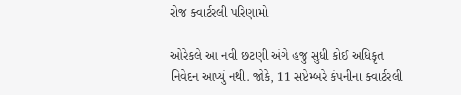રોજ ક્વાર્ટરલી પરિણામો

ઓરેકલે આ નવી છટણી અંગે હજુ સુધી કોઈ અધિકૃત નિવેદન આપ્યું નથી. જોકે, 11 સપ્ટેમ્બરે કંપનીના ક્વાર્ટરલી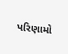પરિણામો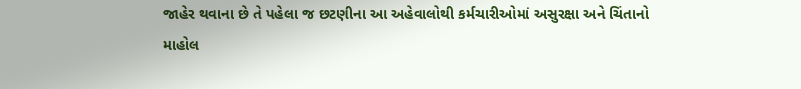જાહેર થવાના છે તે પહેલા જ છટણીના આ અહેવાલોથી કર્મચારીઓમાં અસુરક્ષા અને ચિંતાનો માહોલ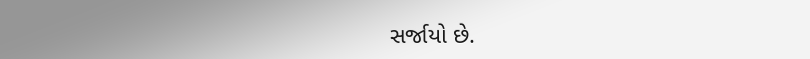સર્જાયો છે.